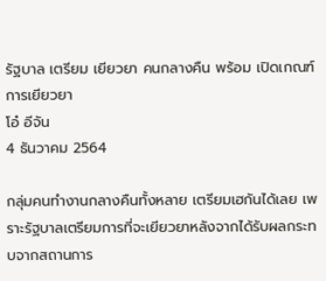รัฐบาล เตรียม เยียวยา คนกลางคืน พร้อม เปิดเกณฑ์การเยียวยา
โอ๋ อีจัน
4 ธันวาคม 2564

กลุ่มคนทำงานกลางคืนทั้งหลาย เตรียมเฮกันได้เลย เพราะรัฐบาลเตรียมการที่จะเยียวยาหลังจากได้รับผลกระทบจากสถานการ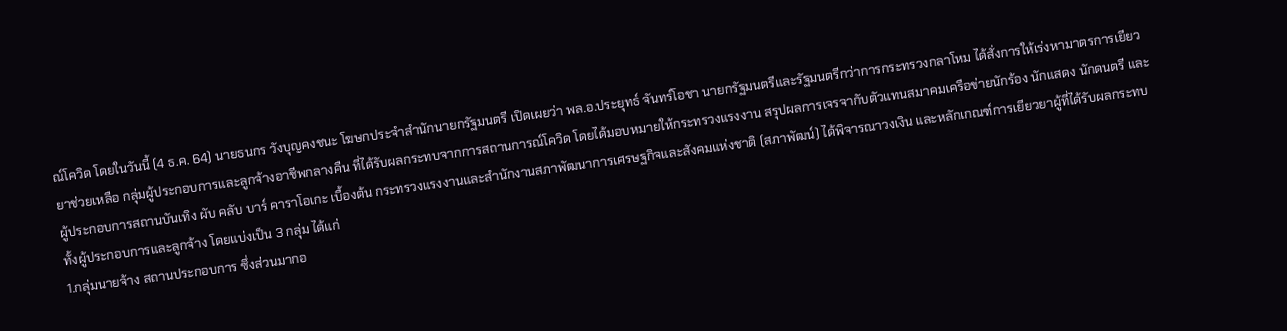ณ์โควิด โดยในวันนี้ (4 ธ.ค. 64) นายธนกร วังบุญคงชนะ โฆษกประจำสำนักนายกรัฐมนตรี เปิดเผยว่า พล.อ.ประยุทธ์ จันทร์โอชา นายกรัฐมนตรีและรัฐมนตรีกว่าการกระทรวงกลาโหม ได้สั่งการให้เร่งหามาตรการเยียวยาช่วยเหลือ กลุ่มผู้ประกอบการและลูกจ้างอาชีพกลางคืน ที่ได้รับผลกระทบจากการสถานการณ์โควิด โดยได้มอบหมายให้กระทรวงแรงงาน สรุปผลการเจรจากับตัวแทนสมาคมเครือข่ายนักร้อง นักแสดง นักดนตรี และผู้ประกอบการสถานบันเทิง ผับ คลับ บาร์ คาราโอเกะ เบื้องต้น กระทรวงแรงงานและสำนักงานสภาพัฒนาการเศรษฐกิจและสังคมแห่งชาติ (สภาพัฒน์) ได้พิจารณาวงเงิน และหลักเกณฑ์การเยียวยาผู้ที่ได้รับผลกระทบ ทั้งผู้ประกอบการและลูกจ้าง โดยแบ่งเป็น 3 กลุ่ม ได้แก่
1.กลุ่มนายจ้าง สถานประกอบการ ซึ่งส่วนมากอ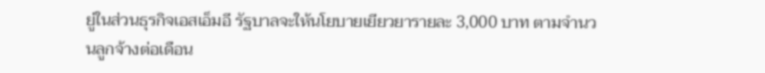ยู่ในส่วนธุรกิจเอสเอ็มอี รัฐบาลจะให้นโยบายเยียวยารายละ 3,000 บาท ตามจำนวนลูกจ้างต่อเดือน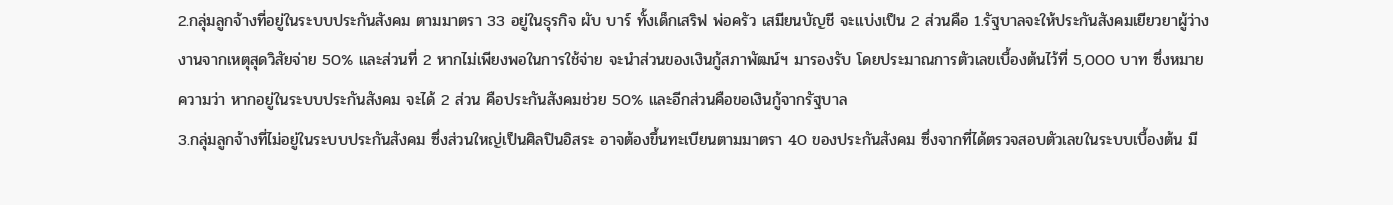2.กลุ่มลูกจ้างที่อยู่ในระบบประกันสังคม ตามมาตรา 33 อยู่ในธุรกิจ ผับ บาร์ ทั้งเด็กเสริฟ พ่อครัว เสมียนบัญชี จะแบ่งเป็น 2 ส่วนคือ 1.รัฐบาลจะให้ประกันสังคมเยียวยาผู้ว่างงานจากเหตุสุดวิสัยจ่าย 50% และส่วนที่ 2 หากไม่เพียงพอในการใช้จ่าย จะนำส่วนของเงินกู้สภาพัฒน์ฯ มารองรับ โดยประมาณการตัวเลขเบื้องต้นไว้ที่ 5,000 บาท ซึ่งหมายความว่า หากอยู่ในระบบประกันสังคม จะได้ 2 ส่วน คือประกันสังคมช่วย 50% และอีกส่วนคือขอเงินกู้จากรัฐบาล
3.กลุ่มลูกจ้างที่ไม่อยู่ในระบบประกันสังคม ซึ่งส่วนใหญ่เป็นศิลปินอิสระ อาจต้องขึ้นทะเบียนตามมาตรา 40 ของประกันสังคม ซึ่งจากที่ได้ตรวจสอบตัวเลขในระบบเบื้องต้น มี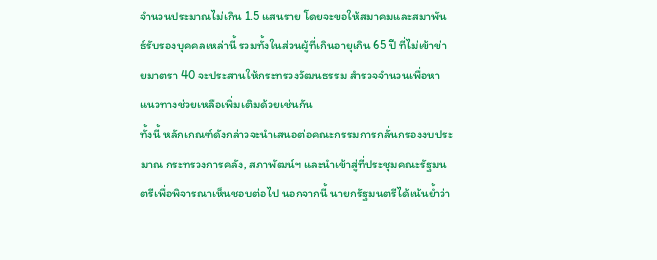จำนวนประมาณไม่เกิน 1.5 แสนราย โดยจะขอให้สมาคมและสมาพันธ์รับรองบุคคลเหล่านี้ รวมทั้งในส่วนผู้ที่เกินอายุเกิน 65 ปี ที่ไม่เข้าข่ายมาตรา 40 จะประสานให้กระทรวงวัฒนธรรม สำรวจจำนวนเพื่อหาแนวทางช่วยเหลือเพิ่มเติมด้วยเช่นกัน
ทั้งนี้ หลักเกณฑ์ดังกล่าวจะนำเสนอต่อคณะกรรมการกลั่นกรองงบประมาณ กระทรวงการคลัง, สภาพัฒน์ฯ และนำเข้าสู่ที่ประชุมคณะรัฐมนตรีเพื่อพิจารณาเห็นชอบต่อไป นอกจากนี้ นายกรัฐมนตรีได้เน้นย้ำว่า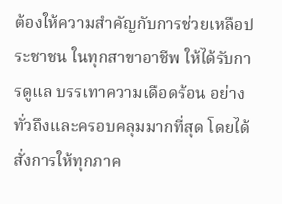ต้องให้ความสำคัญกับการช่วยเหลือประชาชน ในทุกสาขาอาชีพ ให้ได้รับการดูแล บรรเทาความเดือดร้อน อย่างทั่วถึงและครอบคลุมมากที่สุด โดยได้สั่งการให้ทุกภาค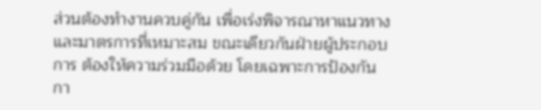ส่วนต้องทำงานควบคู่กัน เพื่อเร่งพิจารณาหาแนวทางและมาตรการที่เหมาะสม ขณะเดียวกันฝ่ายผู้ประกอบการ ต้องให้ความร่วมมือด้วย โดยเฉพาะการป้องกันกา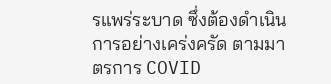รแพร่ระบาด ซึ่งต้องดำเนินการอย่างเคร่งครัด ตามมาตรการ COVID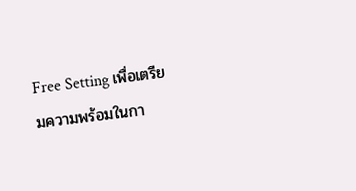Free Setting เพื่อเตรียมความพร้อมในกา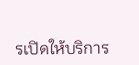รเปิดให้บริการ